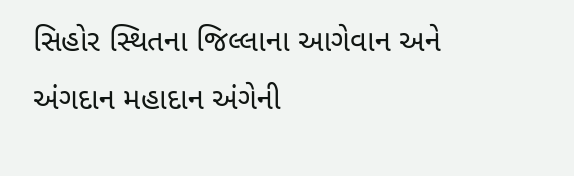સિહોર સ્થિતના જિલ્લાના આગેવાન અને અંગદાન મહાદાન અંગેની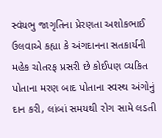સ્વંયભુ જાગૃતિના પ્રેરણતા અશોકભાઈ ઉલવાએ કહ્યા કે અંગદાનના સતકાર્યની મહેક ચોતરફ પ્રસરી છે કોઈપણ વ્યકિત પોતાના મરણ બાદ પોતાના સ્વસ્થ અંગોનું દાન કરી, લાંબાં સમયથી રોગ સામે લડતી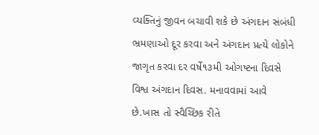વ્યક્તિનું જીવન બચાવી શકે છે અંગદાન સંબંધી ભ્રમણાઓ દૂર કરવા અને અંગદાન પ્રત્યે લોકોને જાગૃત કરવા દર વર્ષે૧૩મી ઓગષ્ટના દિવસે વિશ્વ અંગદાન દિવસ. મનાવવામાં આવે છે.ખાસ તો સ્વૈચ્છિક રીતે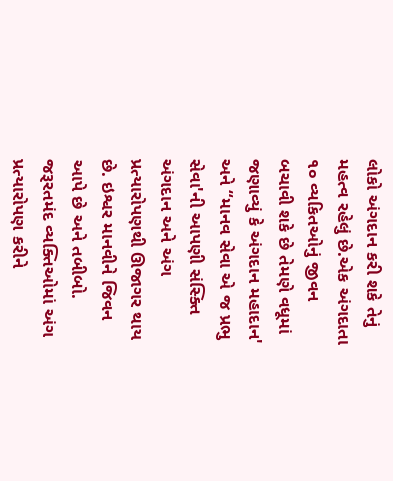લોકો અંગદાન કરી શકે તેનું મહત્વ રહેલું છે.એક અંગદાતા ૧૦ વ્યકિતઓનું જીવન બચાવી શકે છે તેમણે વધૂમાં જણાવ્યું કે અંગદાન મહાદાન' અને “માનવ સેવા એ જ પ્રભુ સેવા'ની આપણી સંસ્ક્તિ અંગદાન અને અંગ પ્રત્યારોપણથી ઊજાગર થાય છે. ઇશ્વર માનવીને જિવન આપે છે અને તબીબો. જરૂરતમંદ વ્યક્તિઓમાં અંગ પ્રત્યારોપણ કરીને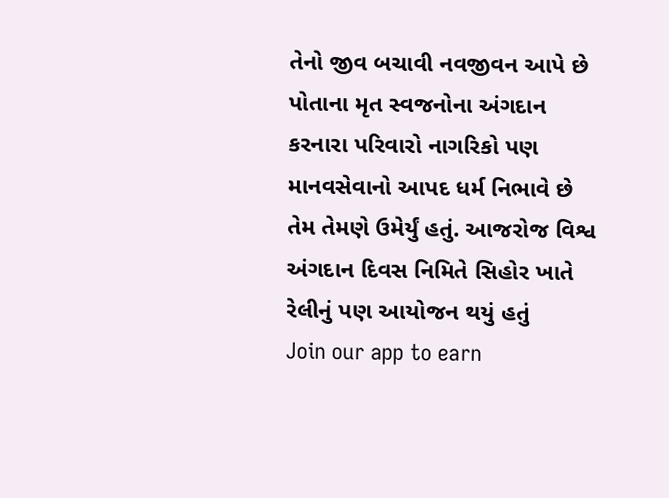તેનો જીવ બચાવી નવજીવન આપે છે પોતાના મૃત સ્વજનોના અંગદાન કરનારા પરિવારો નાગરિકો પણ માનવસેવાનો આપદ ધર્મ નિભાવે છે તેમ તેમણે ઉમેર્યું હતું. આજરોજ વિશ્વ અંગદાન દિવસ નિમિતે સિહોર ખાતે રેલીનું પણ આયોજન થયું હતું
Join our app to earn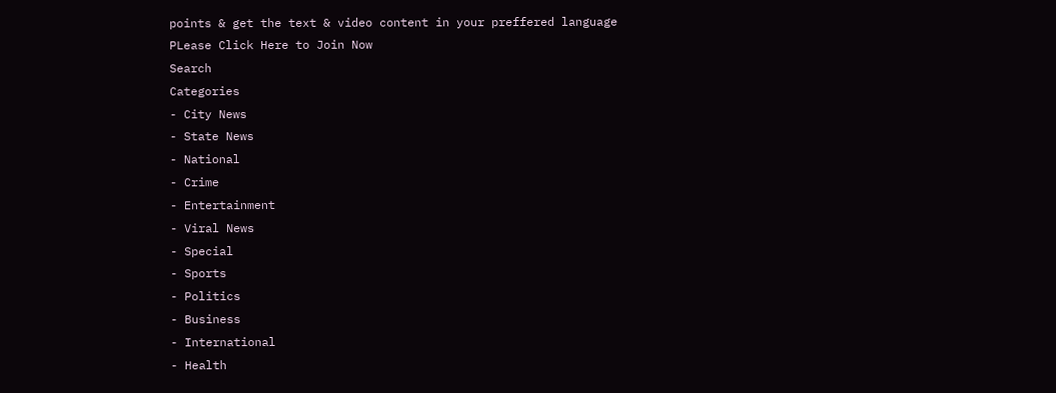points & get the text & video content in your preffered language
PLease Click Here to Join Now
Search
Categories
- City News
- State News
- National
- Crime
- Entertainment
- Viral News
- Special
- Sports
- Politics
- Business
- International
- Health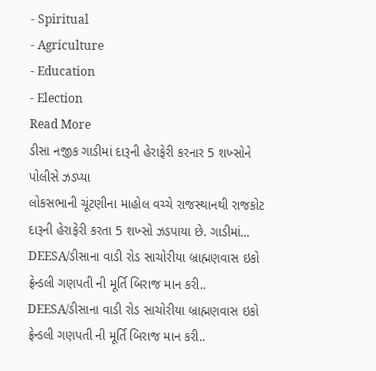- Spiritual
- Agriculture
- Education
- Election
Read More
ડીસા નજીક ગાડીમાં દારૂની હેરાફેરી કરનાર 5 શખ્સોને પોલીસે ઝડપ્યા
લોકસભાની ચૂંટણીના માહોલ વચ્ચે રાજસ્થાનથી રાજકોટ દારૂની હેરાફેરી કરતા 5 શખ્સો ઝડપાયા છે. ગાડીમાં...
DEESA/ડીસાના વાડી રોડ સાચોરીયા બ્રાહ્મણવાસ ઇકો ફ્રેન્ડલી ગણપતી ની મૂર્તિ બિરાજ માન કરી..
DEESA/ડીસાના વાડી રોડ સાચોરીયા બ્રાહ્મણવાસ ઇકો ફ્રેન્ડલી ગણપતી ની મૂર્તિ બિરાજ માન કરી..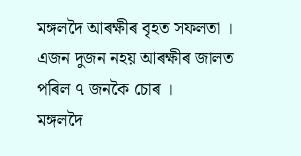মঙ্গলদৈ আৰক্ষীৰ বৃহত সফলতা । এজন দুজন নহয় আৰক্ষীৰ জালত পৰিল ৭ জনকৈ চোৰ ।
মঙ্গলদৈ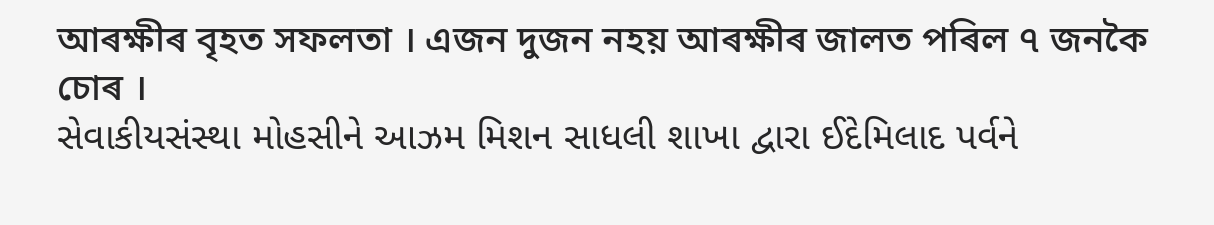আৰক্ষীৰ বৃহত সফলতা । এজন দুজন নহয় আৰক্ষীৰ জালত পৰিল ৭ জনকৈ চোৰ ।
સેવાકીયસંસ્થા મોહસીને આઝમ મિશન સાધલી શાખા દ્વારા ઈદેમિલાદ પર્વને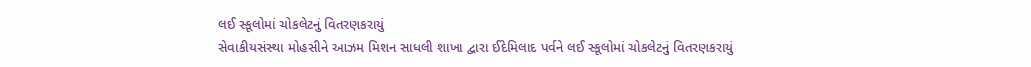લઈ સ્કૂલોમાં ચોકલેટનું વિતરણકરાયું
સેવાકીયસંસ્થા મોહસીને આઝમ મિશન સાધલી શાખા દ્વારા ઈદેમિલાદ પર્વને લઈ સ્કૂલોમાં ચોકલેટનું વિતરણકરાયું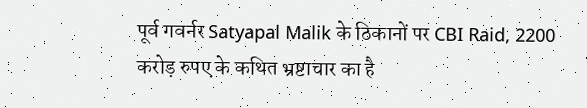पूर्व गवर्नर Satyapal Malik के ठिकानों पर CBI Raid, 2200 करोड़ रुपए के कथित भ्रष्टाचार का है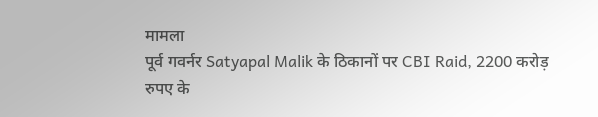मामला
पूर्व गवर्नर Satyapal Malik के ठिकानों पर CBI Raid, 2200 करोड़ रुपए के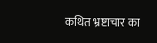कथित भ्रष्टाचार का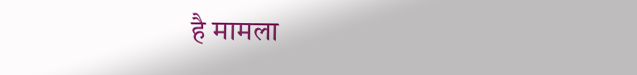है मामला